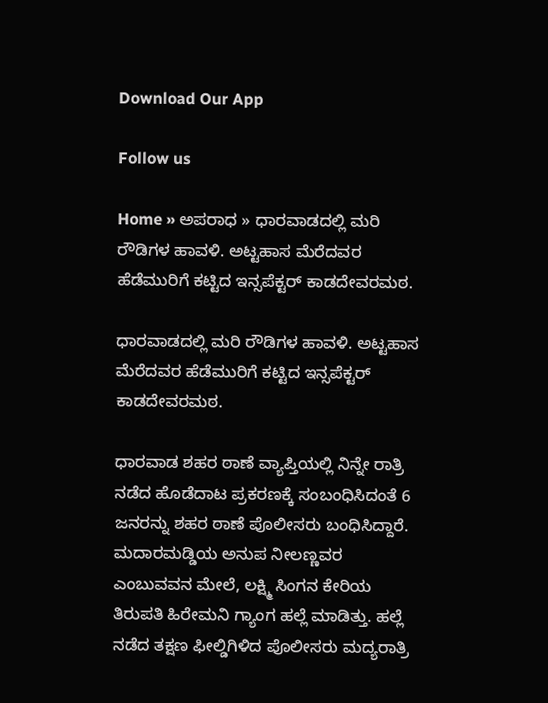Download Our App

Follow us

Home » ಅಪರಾಧ » ಧಾರವಾಡದಲ್ಲಿ ಮರಿ ರೌಡಿಗಳ ಹಾವಳಿ. ಅಟ್ಟಹಾಸ ಮೆರೆದವರ ಹೆಡೆಮುರಿಗೆ ಕಟ್ಟಿದ ಇನ್ಸಪೆಕ್ಟರ್ ಕಾಡದೇವರಮಠ.

ಧಾರವಾಡದಲ್ಲಿ ಮರಿ ರೌಡಿಗಳ ಹಾವಳಿ. ಅಟ್ಟಹಾಸ ಮೆರೆದವರ ಹೆಡೆಮುರಿಗೆ ಕಟ್ಟಿದ ಇನ್ಸಪೆಕ್ಟರ್ ಕಾಡದೇವರಮಠ.

ಧಾರವಾಡ ಶಹರ ಠಾಣೆ ವ್ಯಾಪ್ತಿಯಲ್ಲಿ ನಿನ್ನೇ ರಾತ್ರಿ ನಡೆದ ಹೊಡೆದಾಟ ಪ್ರಕರಣಕ್ಕೆ ಸಂಬಂಧಿಸಿದಂತೆ 6 ಜನರನ್ನು ಶಹರ ಠಾಣೆ ಪೊಲೀಸರು ಬಂಧಿಸಿದ್ದಾರೆ. ಮದಾರಮಡ್ಡಿಯ ಅನುಪ ನೀಲಣ್ಣವರ ಎಂಬುವವನ ಮೇಲೆ, ಲಕ್ಷ್ಮಿ ಸಿಂಗನ ಕೇರಿಯ ತಿರುಪತಿ ಹಿರೇಮನಿ ಗ್ಯಾಂಗ ಹಲ್ಲೆ ಮಾಡಿತ್ತು. ಹಲ್ಲೆ ನಡೆದ ತಕ್ಷಣ ಫೀಲ್ಡಿಗಿಳಿದ ಪೊಲೀಸರು ಮದ್ಯರಾತ್ರಿ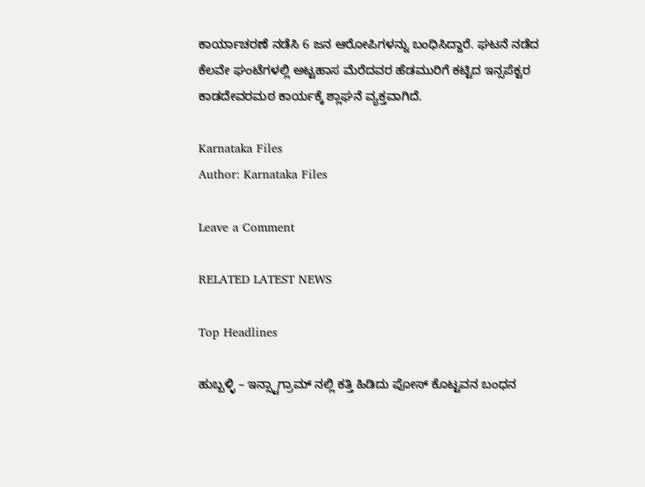ಕಾರ್ಯಾಚರಣೆ ನಡೆಸಿ 6 ಜನ ಆರೋಪಿಗಳನ್ನು ಬಂಧಿಸಿದ್ದಾರೆ. ಘಟನೆ ನಡೆದ ಕೆಲವೇ ಘಂಟೆಗಳಲ್ಲಿ ಅಟ್ಟಹಾಸ ಮೆರೆದವರ ಹೆಡಮುರಿಗೆ ಕಟ್ಟಿದ ಇನ್ಸಪೆಕ್ಟರ ಕಾಡದೇವರಮಠ ಕಾರ್ಯಕ್ಕೆ ಶ್ಲಾಘನೆ ವ್ಯಕ್ತವಾಗಿದೆ.

Karnataka Files
Author: Karnataka Files

Leave a Comment

RELATED LATEST NEWS

Top Headlines

ಹುಬ್ಬಳ್ಳಿ – ಇನ್ಸ್ಟಾಗ್ರಾಮ್ ನಲ್ಲಿ ಕತ್ತಿ ಹಿಡಿದು ಪೋಸ್ ಕೊಟ್ಟವನ ಬಂಧನ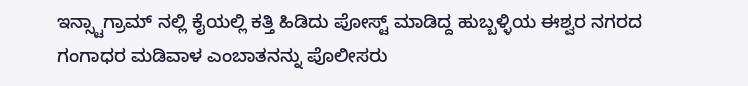ಇನ್ಸ್ಟಾಗ್ರಾಮ್ ನಲ್ಲಿ ಕೈಯಲ್ಲಿ ಕತ್ತಿ ಹಿಡಿದು ಪೋಸ್ಟ್ ಮಾಡಿದ್ದ ಹುಬ್ಬಳ್ಳಿಯ ಈಶ್ವರ ನಗರದ ಗಂಗಾಧರ ಮಡಿವಾಳ ಎಂಬಾತನನ್ನು ಪೊಲೀಸರು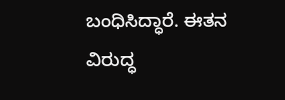ಬಂಧಿಸಿದ್ಧಾರೆ. ಈತನ ವಿರುದ್ಧ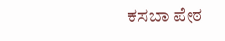ಕಸಬಾ ಪೇಠ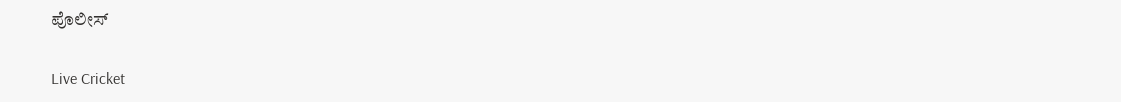ಪೊಲೀಸ್

Live Cricket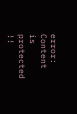error: Content is protected !!